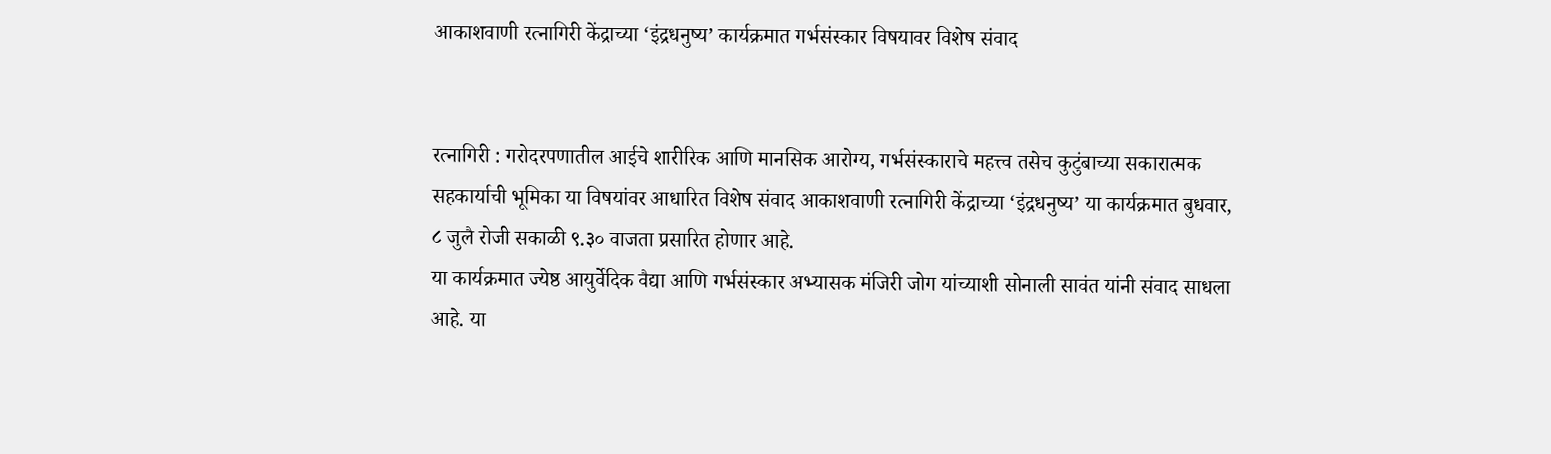आकाशवाणी रत्नागिरी केंद्राच्या ‘इंद्रधनुष्य’ कार्यक्रमात गर्भसंस्कार विषयावर विशेष संवाद


रत्नागिरी : गरोदरपणातील आईचे शारीरिक आणि मानसिक आरोग्य, गर्भसंस्काराचे महत्त्व तसेच कुटुंबाच्या सकारात्मक सहकार्याची भूमिका या विषयांवर आधारित विशेष संवाद आकाशवाणी रत्नागिरी केंद्राच्या ‘इंद्रधनुष्य’ या कार्यक्रमात बुधवार, ८ जुलै रोजी सकाळी ९.३० वाजता प्रसारित होणार आहे.
या कार्यक्रमात ज्येष्ठ आयुर्वेदिक वैद्या आणि गर्भसंस्कार अभ्यासक मंजिरी जोग यांच्याशी सोनाली सावंत यांनी संवाद साधला आहे. या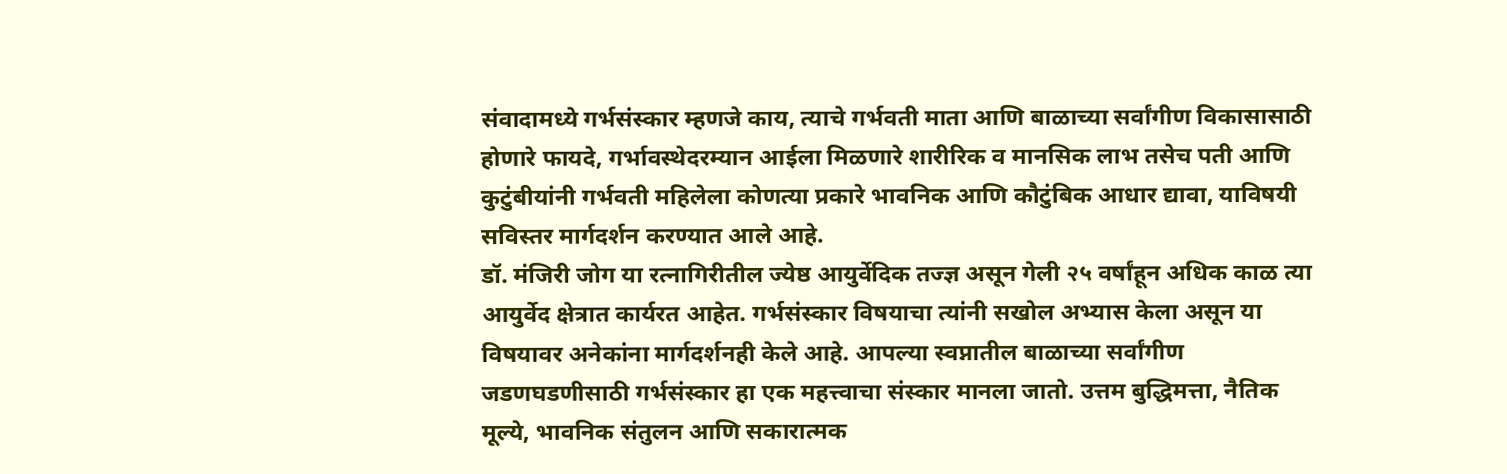संवादामध्ये गर्भसंस्कार म्हणजे काय, त्याचे गर्भवती माता आणि बाळाच्या सर्वांगीण विकासासाठी होणारे फायदे, गर्भावस्थेदरम्यान आईला मिळणारे शारीरिक व मानसिक लाभ तसेच पती आणि कुटुंबीयांनी गर्भवती महिलेला कोणत्या प्रकारे भावनिक आणि कौटुंबिक आधार द्यावा, याविषयी सविस्तर मार्गदर्शन करण्यात आले आहे.
डॉ. मंजिरी जोग या रत्नागिरीतील ज्येष्ठ आयुर्वेदिक तज्ज्ञ असून गेली २५ वर्षांहून अधिक काळ त्या आयुर्वेद क्षेत्रात कार्यरत आहेत. गर्भसंस्कार विषयाचा त्यांनी सखोल अभ्यास केला असून या विषयावर अनेकांना मार्गदर्शनही केले आहे. आपल्या स्वप्नातील बाळाच्या सर्वांगीण जडणघडणीसाठी गर्भसंस्कार हा एक महत्त्वाचा संस्कार मानला जातो. उत्तम बुद्धिमत्ता, नैतिक मूल्ये, भावनिक संतुलन आणि सकारात्मक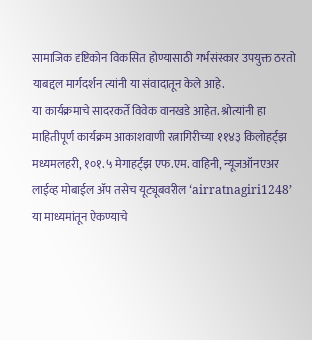सामाजिक दृष्टिकोन विकसित होण्यासाठी गर्भसंस्कार उपयुक्त ठरतो याबद्दल मार्गदर्शन त्यांनी या संवादातून केले आहे.
या कार्यक्रमाचे सादरकर्ते विवेक वानखडे आहेत. श्रोत्यांनी हा माहितीपूर्ण कार्यक्रम आकाशवाणी रत्नागिरीच्या ११४३ किलोहर्ट्झ मध्यमलहरी, १०१.५ मेगाहर्ट्झ एफ.एम. वाहिनी, न्यूजऑनएअर लाईव्ह मोबाईल ॲप तसेच यूट्यूबवरील ‘airratnagiri1248’ या माध्यमांतून ऐकण्याचे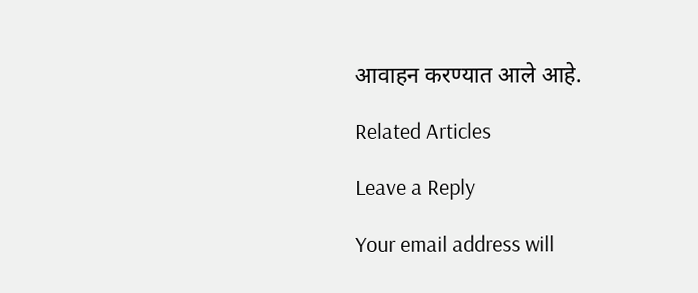आवाहन करण्यात आले आहे.

Related Articles

Leave a Reply

Your email address will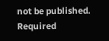not be published. Required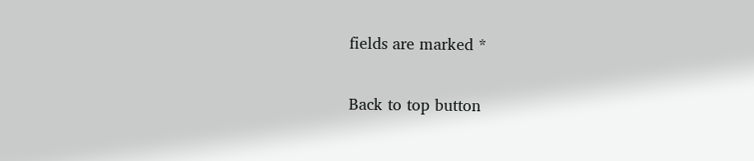fields are marked *

Back to top button